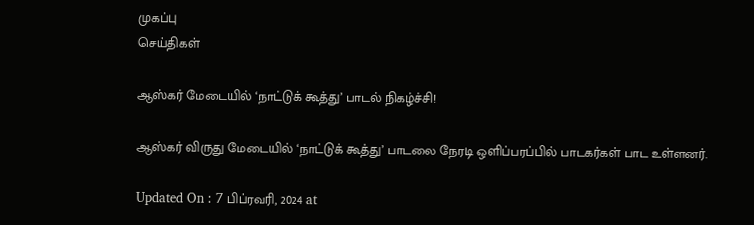முகப்பு
செய்திகள்

ஆஸ்கர் மேடையில் ‘நாட்டுக் கூத்து’ பாடல் நிகழ்ச்சி!

ஆஸ்கர் விருது மேடையில் ‘நாட்டுக் கூத்து’ பாடலை நேரடி ஒளிப்பரப்பில் பாடகர்கள் பாட உள்ளனர்.

Updated On : 7 பிப்ரவரி, 2024 at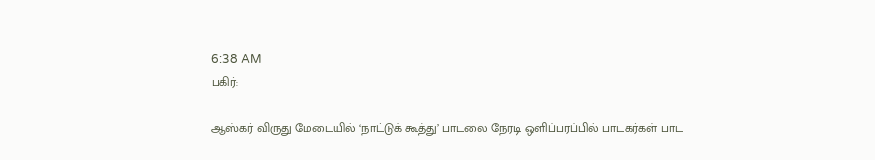6:38 AM
பகிர்:

ஆஸ்கர் விருது மேடையில் ‘நாட்டுக் கூத்து’ பாடலை நேரடி ஒளிப்பரப்பில் பாடகர்கள் பாட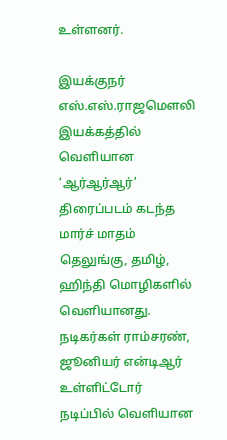உள்ளனர்.

இயக்குநர் எஸ்.எஸ்.ராஜமெளலி இயக்கத்தில் வெளியான ‘ஆர்ஆர்ஆர்’ திரைப்படம் கடந்த மார்ச் மாதம் தெலுங்கு, தமிழ், ஹிந்தி மொழிகளில் வெளியானது. நடிகர்கள் ராம்சரண், ஜூனியர் என்டிஆர் உள்ளிட்டோர் நடிப்பில் வெளியான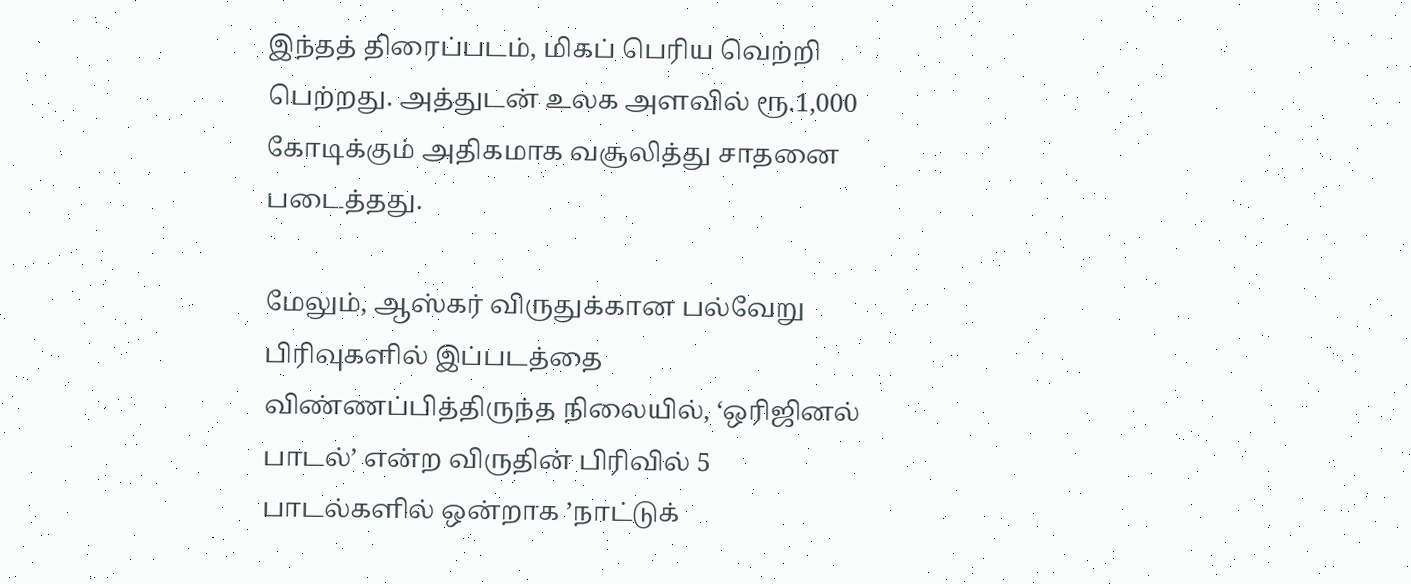இந்தத் திரைப்படம், மிகப் பெரிய வெற்றி பெற்றது. அத்துடன் உலக அளவில் ரூ.1,000 கோடிக்கும் அதிகமாக வசூலித்து சாதனை படைத்தது.

மேலும், ஆஸ்கர் விருதுக்கான பல்வேறு பிரிவுகளில் இப்படத்தை விண்ணப்பித்திருந்த நிலையில், ‘ஒரிஜினல் பாடல்’ என்ற விருதின் பிரிவில் 5 பாடல்களில் ஒன்றாக ’நாட்டுக்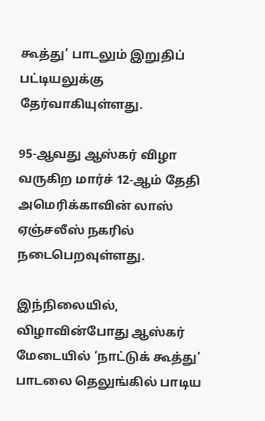கூத்து’ பாடலும் இறுதிப் பட்டியலுக்கு தேர்வாகியுள்ளது.

95-ஆவது ஆஸ்கர் விழா வருகிற மார்ச் 12-ஆம் தேதி அமெரிக்காவின் லாஸ் ஏஞ்சலீஸ் நகரில் நடைபெறவுள்ளது.

இந்நிலையில், விழாவின்போது ஆஸ்கர் மேடையில் ‘நாட்டுக் கூத்து’ பாடலை தெலுங்கில் பாடிய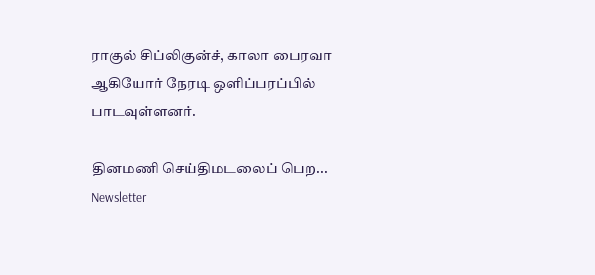ராகுல் சிப்லிகுன்ச், காலா பைரவா ஆகியோர் நேரடி ஒளிப்பரப்பில் பாடவுள்ளனர்.

தினமணி செய்திமடலைப் பெற... Newsletter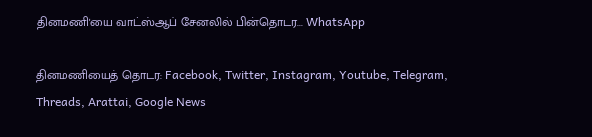தினமணி'யை வாட்ஸ்ஆப் சேனலில் பின்தொடர... WhatsApp

தினமணியைத் தொடர: Facebook, Twitter, Instagram, Youtube, Telegram, Threads, Arattai, Google News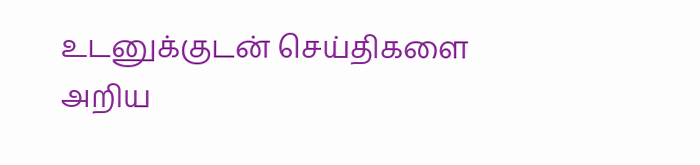உடனுக்குடன் செய்திகளை அறிய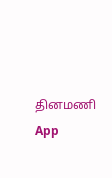தினமணி App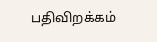பதிவிறக்கம்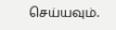செய்யவும்.